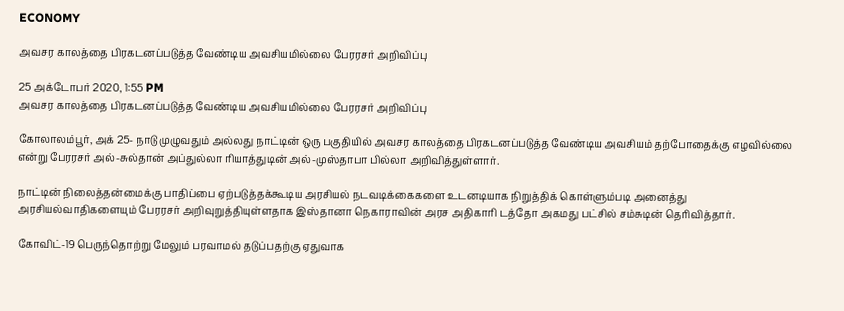ECONOMY

அவசர காலத்தை பிரகடனப்படுத்த வேண்டிய அவசியமில்லை பேரரசர் அறிவிப்பு

25 அக்டோபர் 2020, 1:55 PM
அவசர காலத்தை பிரகடனப்படுத்த வேண்டிய அவசியமில்லை பேரரசர் அறிவிப்பு

கோலாலம்பூர், அக் 25- நாடு முழுவதும் அல்லது நாட்டின் ஒரு பகுதியில் அவசர காலத்தை பிரகடனப்படுத்த வேண்டிய அவசியம் தற்போதைக்கு எழவில்லை என்று பேரரசர் அல்-சுல்தான் அப்துல்லா ரியாத்துடின் அல்-முஸ்தாபா பில்லா அறிவித்துள்ளார்.

நாட்டின் நிலைத்தன்மைக்கு பாதிப்பை ஏற்படுத்தக்கூடிய அரசியல் நடவடிக்கைகளை உடனடியாக நிறுத்திக் கொள்ளும்படி அனைத்து அரசியல்வாதிகளையும் பேரரசர் அறிவுறுத்தியுள்ளதாக இஸ்தானா நெகாராவின் அரச அதிகாரி டத்தோ அகமது பட்சில் சம்சுடின் தெரிவித்தார்.

கோவிட்-19 பெருந்தொற்று மேலும் பரவாமல் தடுப்பதற்கு ஏதுவாக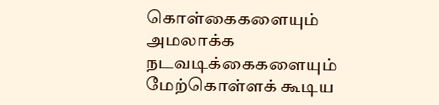கொள்கைகளையும் அமலாக்க நடவடிக்கைகளையும் மேற்கொள்ளக் கூடிய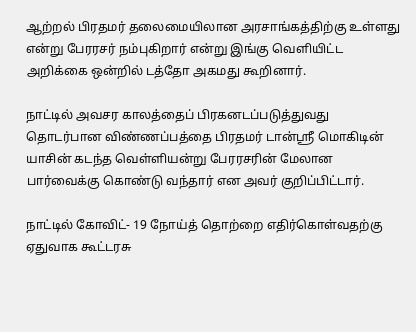ஆற்றல் பிரதமர் தலைமையிலான அரசாங்கத்திற்கு உள்ளது என்று பேரரசர் நம்புகிறார் என்று இங்கு வெளியிட்ட அறிக்கை ஒன்றில் டத்தோ அகமது கூறினார்.

நாட்டில் அவசர காலத்தைப் பிரகனடப்படுத்துவது தொடர்பான விண்ணப்பத்தை பிரதமர் டான்ஸ்ரீ மொகிடின் யாசின் கடந்த வெள்ளியன்று பேரரசரின் மேலான பார்வைக்கு கொண்டு வந்தார் என அவர் குறிப்பிட்டார்.

நாட்டில் கோவிட்- 19 நோய்த் தொற்றை எதிர்கொள்வதற்கு ஏதுவாக கூட்டரசு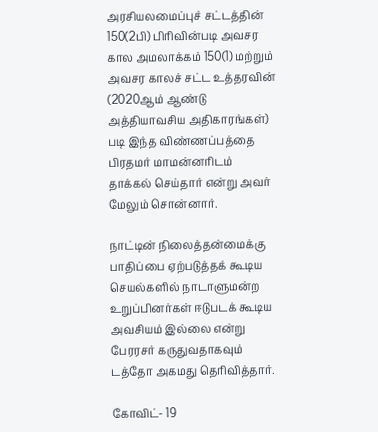அரசியலமைப்புச் சட்டத்தின் 150(2பி) பிரிவின்படி அவசர கால அமலாக்கம் 150(1) மற்றும் அவசர காலச் சட்ட உத்தரவின் (2020ஆம் ஆண்டு அத்தியாவசிய அதிகாரங்கள்) படி இந்த விண்ணப்பத்தை பிரதமர் மாமன்னரிடம் தாக்கல் செய்தார் என்று அவர் மேலும் சொன்னார்.

நாட்டின் நிலைத்தன்மைக்கு பாதிப்பை ஏற்படுத்தக் கூடிய செயல்களில் நாடாளுமன்ற உறுப்பினர்கள் ஈடுபடக் கூடிய அவசியம் இல்லை என்று பேரரசர் கருதுவதாகவும் டத்தோ அகமது தெரிவித்தார்.

கோவிட்- 19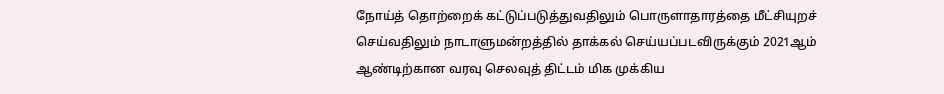நோய்த் தொற்றைக் கட்டுப்படுத்துவதிலும் பொருளாதாரத்தை மீட்சியுறச் செய்வதிலும் நாடாளுமன்றத்தில் தாக்கல் செய்யப்படவிருக்கும் 2021ஆம் ஆண்டிற்கான வரவு செலவுத் திட்டம் மிக முக்கிய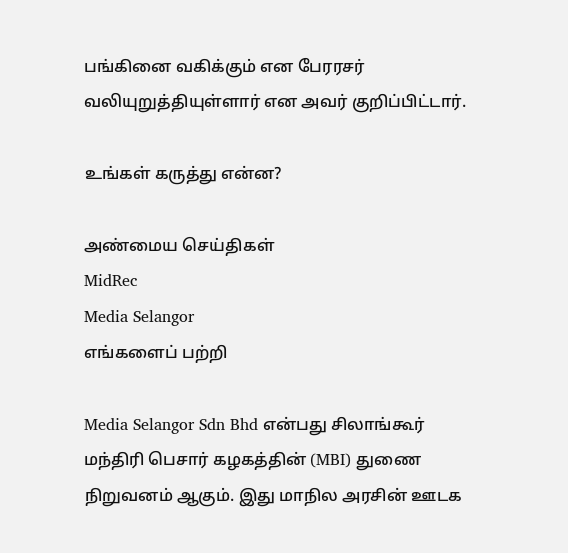பங்கினை வகிக்கும் என பேரரசர் வலியுறுத்தியுள்ளார் என அவர் குறிப்பிட்டார்.

உங்கள் கருத்து என்ன?

அண்மைய செய்திகள்
MidRec
Media Selangor
எங்களைப் பற்றி

Media Selangor Sdn Bhd என்பது சிலாங்கூர் மந்திரி பெசார் கழகத்தின் (MBI) துணை நிறுவனம் ஆகும். இது மாநில அரசின் ஊடக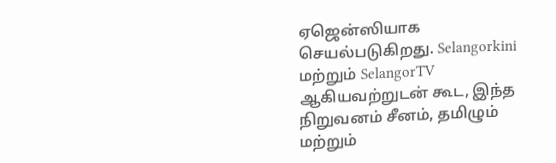ஏஜென்ஸியாக செயல்படுகிறது. Selangorkini மற்றும் SelangorTV ஆகியவற்றுடன் கூட, இந்த நிறுவனம் சீனம், தமிழும் மற்றும்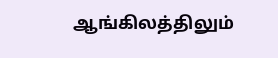ஆங்கிலத்திலும்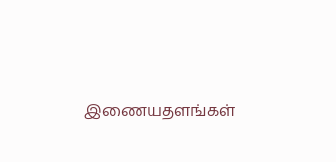இணையதளங்கள்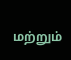மற்றும்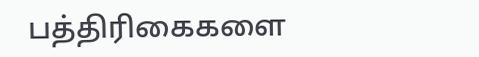பத்திரிகைகளை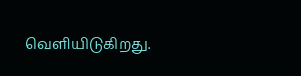வெளியிடுகிறது.